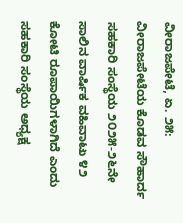ವೀರಾಜಪೇಟೆ, ಏ. ೨೫: ವೀರಾಜಪೇಟೆಯ ಕೊಡವ ಸೌಹಾರ್ದ ಸಹಕಾರಿ ಸಂಸ್ಥೆಯ ೨೦೨೫-೨೬ನೇ ಸಾಲಿನ ವಾರ್ಷಿಕ ವಹಿವಾಟು ೪೨ ಕೋಟಿ ರೂಪಾಯಿಗಳಾಗಿದೆ ಎಂದು ಸಹಕಾರಿ ಸಂಸ್ಥೆಯ ಅಧ್ಯಕ್ಷ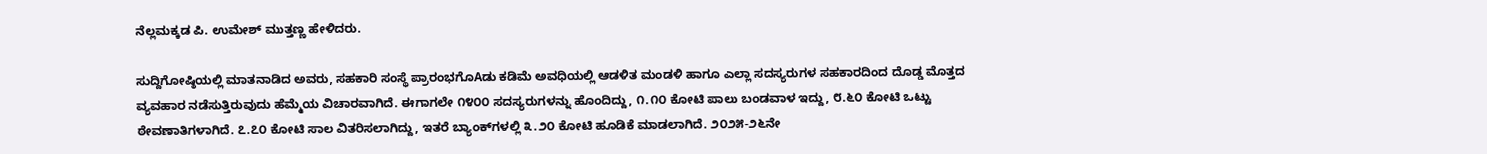ನೆಲ್ಲಮಕ್ಕಡ ಪಿ. ಉಮೇಶ್ ಮುತ್ತಣ್ಣ ಹೇಳಿದರು.

ಸುದ್ದಿಗೋಷ್ಠಿಯಲ್ಲಿ ಮಾತನಾಡಿದ ಅವರು, ಸಹಕಾರಿ ಸಂಸ್ಥೆ ಪ್ರಾರಂಭಗೊAಡು ಕಡಿಮೆ ಅವಧಿಯಲ್ಲಿ ಆಡಳಿತ ಮಂಡಳಿ ಹಾಗೂ ಎಲ್ಲಾ ಸದಸ್ಯರುಗಳ ಸಹಕಾರದಿಂದ ದೊಡ್ಡ ಮೊತ್ತದ ವ್ಯವಹಾರ ನಡೆಸುತ್ತಿರುವುದು ಹೆಮ್ಮೆಯ ವಿಚಾರವಾಗಿದೆ. ಈಗಾಗಲೇ ೧೪೦೦ ಸದಸ್ಯರುಗಳನ್ನು ಹೊಂದಿದ್ದು, ೧.೧೦ ಕೋಟಿ ಪಾಲು ಬಂಡವಾಳ ಇದ್ದು, ೮.೬೦ ಕೋಟಿ ಒಟ್ಟು ಠೇವಣಾತಿಗಳಾಗಿದೆ. ೭.೭೦ ಕೋಟಿ ಸಾಲ ವಿತರಿಸಲಾಗಿದ್ದು, ಇತರೆ ಬ್ಯಾಂಕ್‌ಗಳಲ್ಲಿ ೩.೨೦ ಕೋಟಿ ಹೂಡಿಕೆ ಮಾಡಲಾಗಿದೆ. ೨೦೨೫-೨೬ನೇ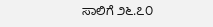ಸಾಲಿಗೆ ೨೬.೭೦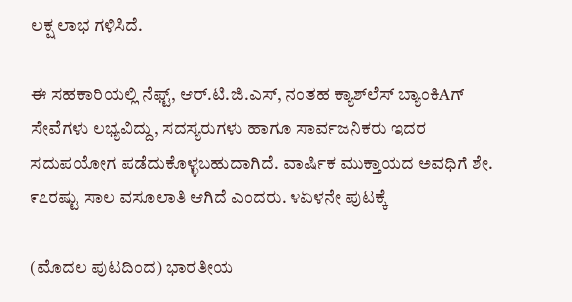ಲಕ್ಷ ಲಾಭ ಗಳಿಸಿದೆ.

ಈ ಸಹಕಾರಿಯಲ್ಲಿ ನೆಫ್ಟ್, ಆರ್.ಟಿ.ಜಿ.ಎಸ್, ನಂತಹ ಕ್ಯಾಶ್‌ಲೆಸ್ ಬ್ಯಾಂಕಿAಗ್ ಸೇವೆಗಳು ಲಭ್ಯವಿದ್ದು, ಸದಸ್ಯರುಗಳು ಹಾಗೂ ಸಾರ್ವಜನಿಕರು ಇದರ ಸದುಪಯೋಗ ಪಡೆದುಕೊಳ್ಳಬಹುದಾಗಿದೆ. ವಾರ್ಷಿಕ ಮುಕ್ತಾಯದ ಅವಧಿಗೆ ಶೇ. ೯೭ರಷ್ಟು ಸಾಲ ವಸೂಲಾತಿ ಆಗಿದೆ ಎಂದರು. ೪ಏಳನೇ ಪುಟಕ್ಕೆ

(ಮೊದಲ ಪುಟದಿಂದ) ಭಾರತೀಯ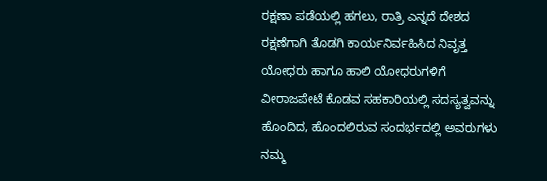ರಕ್ಷಣಾ ಪಡೆಯಲ್ಲಿ ಹಗಲು, ರಾತ್ರಿ ಎನ್ನದೆ ದೇಶದ ರಕ್ಷಣೆಗಾಗಿ ತೊಡಗಿ ಕಾರ್ಯನಿರ್ವಹಿಸಿದ ನಿವೃತ್ತ ಯೋಧರು ಹಾಗೂ ಹಾಲಿ ಯೋಧರುಗಳಿಗೆ ವೀರಾಜಪೇಟೆ ಕೊಡವ ಸಹಕಾರಿಯಲ್ಲಿ ಸದಸ್ಯತ್ವವನ್ನು ಹೊಂದಿದ, ಹೊಂದಲಿರುವ ಸಂದರ್ಭದಲ್ಲಿ ಅವರುಗಳು ನಮ್ಮ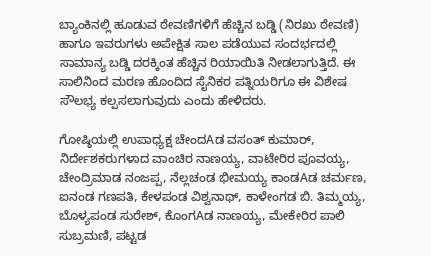ಬ್ಯಾಂಕಿನಲ್ಲಿ ಹೂಡುವ ಠೇವಣಿಗಳಿಗೆ ಹೆಚ್ಚಿನ ಬಡ್ಡಿ (ನಿರಖು ಠೇವಣಿ) ಹಾಗೂ ಇವರುಗಳು ಅಪೇಕ್ಷಿತ ಸಾಲ ಪಡೆಯುವ ಸಂದರ್ಭದಲ್ಲಿ ಸಾಮಾನ್ಯ ಬಡ್ಡಿ ದರಕ್ಕಿಂತ ಹೆಚ್ಚಿನ ರಿಯಾಯಿತಿ ನೀಡಲಾಗುತ್ತಿದೆ. ಈ ಸಾಲಿನಿಂದ ಮರಣ ಹೊಂದಿದ ಸೈನಿಕರ ಪತ್ನಿಯರಿಗೂ ಈ ವಿಶೇಷ ಸೌಲಭ್ಯ ಕಲ್ಪಸಲಾಗುವುದು ಎಂದು ಹೇಳಿದರು.

ಗೋಷ್ಠಿಯಲ್ಲಿ ಉಪಾಧ್ಯಕ್ಷ ಚೇಂದAಡ ವಸಂತ್ ಕುಮಾರ್, ನಿರ್ದೇಶಕರುಗಳಾದ ವಾಂಚಿರ ನಾಣಯ್ಯ, ವಾಟೇರಿರ ಪೂವಯ್ಯ, ಚೇಂದ್ರಿಮಾಡ ನಂಜಪ್ಪ, ನೆಲ್ಲಚಂಡ ಭೀಮಯ್ಯ ಕಾಂಡAಡ ಚರ್ಮಣ, ಐನಂಡ ಗಣಪತಿ, ಕೇಳಪಂಡ ವಿಶ್ವನಾಥ್, ಕಾಳೇಂಗಡ ಬಿ. ತಿಮ್ಮಯ್ಯ, ಬೊಳ್ಯಪಂಡ ಸುರೇಶ್, ಕೊಂಗAಡ ನಾಣಯ್ಯ, ಮೇಕೇರಿರ ಪಾಲಿ ಸುಬ್ರಮಣಿ, ಪಟ್ಟಡ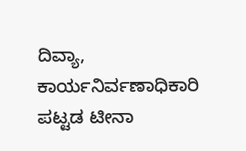ದಿವ್ಯಾ, ಕಾರ್ಯನಿರ್ವಣಾಧಿಕಾರಿ ಪಟ್ಟಡ ಟೀನಾ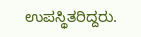ಉಪಸ್ಥಿತರಿದ್ದರು.